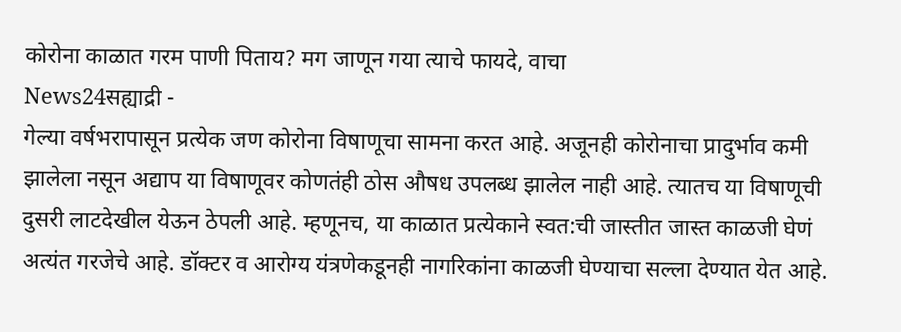कोरोना काळात गरम पाणी पिताय? मग जाणून गया त्याचे फायदे, वाचा
News24सह्याद्री -
गेल्या वर्षभरापासून प्रत्येक जण कोरोना विषाणूचा सामना करत आहे. अजूनही कोरोनाचा प्रादुर्भाव कमी झालेला नसून अद्याप या विषाणूवर कोणतंही ठोस औषध उपलब्ध झालेल नाही आहे. त्यातच या विषाणूची दुसरी लाटदेखील येऊन ठेपली आहे. म्हणूनच, या काळात प्रत्येकाने स्वत:ची जास्तीत जास्त काळजी घेणं अत्यंत गरजेचे आहे. डॉक्टर व आरोग्य यंत्रणेकडूनही नागरिकांना काळजी घेण्याचा सल्ला देण्यात येत आहे.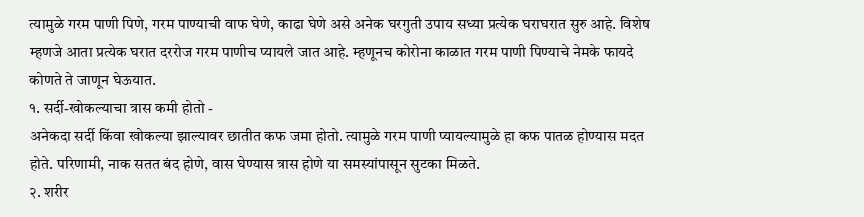त्यामुळे गरम पाणी पिणे, गरम पाण्याची वाफ घेणे, काढा घेणे असे अनेक घरगुती उपाय सध्या प्रत्येक घराघरात सुरु आहे. विशेष म्हणजे आता प्रत्येक घरात दररोज गरम पाणीच प्यायले जात आहे. म्हणूनच कोरोना काळात गरम पाणी पिण्याचे नेमके फायदे कोणते ते जाणून घेऊयात.
१. सर्दी-खोकल्याचा त्रास कमी होतो -
अनेकदा सर्दी किंवा खोकल्या झाल्यावर छातीत कफ जमा होतो. त्यामुळे गरम पाणी प्यायल्यामुळे हा कफ पातळ होण्यास मदत होते. परिणामी, नाक सतत बंद होणे, वास घेण्यास त्रास होणे या समस्यांपासून सुटका मिळते.
२. शरीर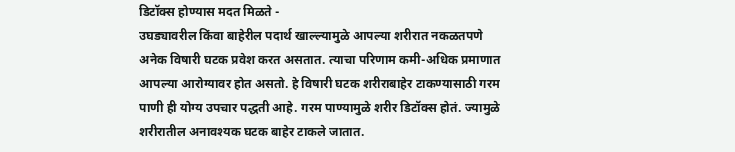डिटॉक्स होण्यास मदत मिळते -
उघड्यावरील किंवा बाहेरील पदार्थ खाल्ल्यामुळे आपल्या शरीरात नकळतपणे अनेक विषारी घटक प्रवेश करत असतात. त्याचा परिणाम कमी-अधिक प्रमाणात आपल्या आरोग्यावर होत असतो. हे विषारी घटक शरीराबाहेर टाकण्यासाठी गरम पाणी ही योग्य उपचार पद्धती आहे. गरम पाण्यामुळे शरीर डिटॉक्स होतं. ज्यामुळे शरीरातील अनावश्यक घटक बाहेर टाकले जातात.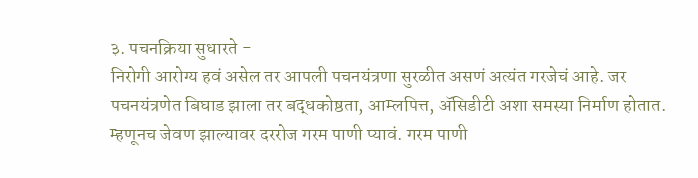३. पचनक्रिया सुधारते -
निरोगी आरोग्य हवं असेल तर आपली पचनयंत्रणा सुरळीत असणं अत्यंत गरजेचं आहे. जर पचनयंत्रणेत बिघाड झाला तर बद्धकोष्ठता, आम्लपित्त, ॲसिडीटी अशा समस्या निर्माण होतात. म्हणूनच जेवण झाल्यावर दररोज गरम पाणी प्यावं. गरम पाणी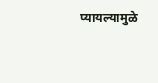प्यायल्यामुळे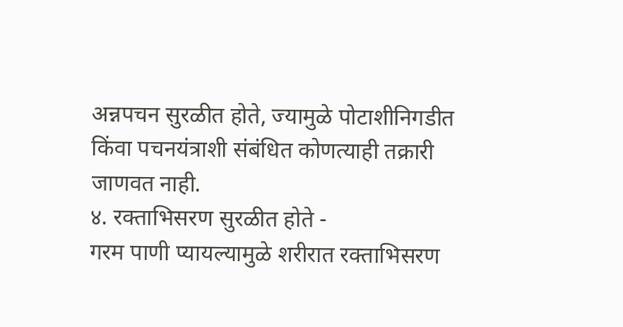अन्नपचन सुरळीत होते, ज्यामुळे पोटाशीनिगडीत किंवा पचनयंत्राशी संबंधित कोणत्याही तक्रारी जाणवत नाही.
४. रक्ताभिसरण सुरळीत होते -
गरम पाणी प्यायल्यामुळे शरीरात रक्ताभिसरण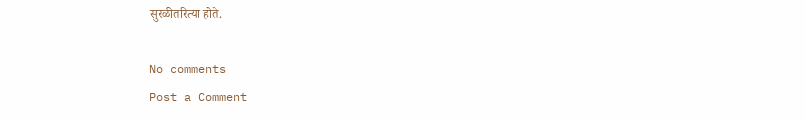सुरळीतरित्या होते.

No comments
Post a Comment